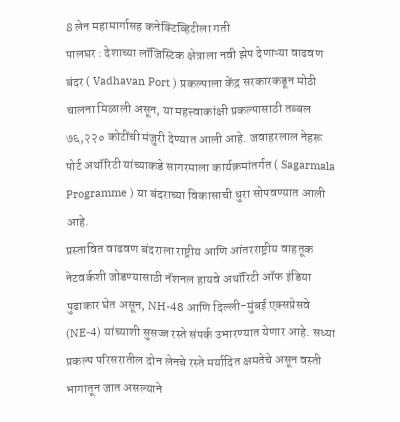8 लेन महामार्गासह कनेक्टिव्हिटीला गती
पालघर : देशाच्या लॉजिस्टिक क्षेत्राला नवी झेप देणाऱ्या वाढवण बंदर ( Vadhavan Port ) प्रकल्पाला केंद्र सरकारकडून मोठी चालना मिळाली असून, या महत्त्वाकांक्षी प्रकल्पासाठी तब्बल ७६,२२० कोटींची मंजुरी देण्यात आली आहे. जवाहरलाल नेहरू पोर्ट अथॉरिटी यांच्याकडे सागरमाला कार्यक्रमांतर्गत ( Sagarmala Programme ) या बंदराच्या विकासाची धुरा सोपवण्यात आली आहे.
प्रस्तावित वाढवण बंदराला राष्ट्रीय आणि आंतरराष्ट्रीय वाहतूक नेटवर्कशी जोडण्यासाठी नॅशनल हायवे अथॉरिटी ऑफ इंडिया पुढाकार घेत असून, NH-48 आणि दिल्ली-मुंबई एक्सप्रेसवे (NE-4) यांच्याशी सुसज्ज रस्ते संपर्क उभारण्यात येणार आहे. सध्या प्रकल्प परिसरातील दोन लेनचे रस्ते मर्यादित क्षमतेचे असून वस्ती भागातून जात असल्याने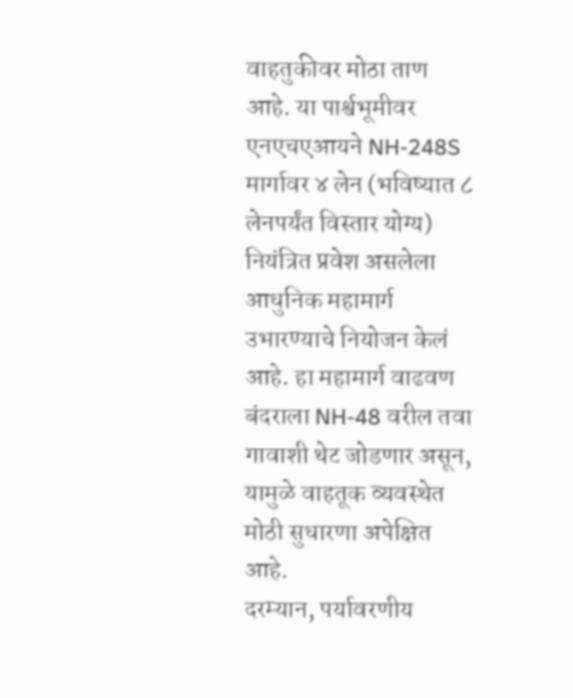वाहतुकीवर मोठा ताण आहे. या पार्श्वभूमीवर एनएचएआयने NH-248S मार्गावर ४ लेन (भविष्यात ८ लेनपर्यंत विस्तार योग्य) नियंत्रित प्रवेश असलेला आधुनिक महामार्ग उभारण्याचे नियोजन केलं आहे. हा महामार्ग वाढवण बंदराला NH-48 वरील तवा गावाशी थेट जोडणार असून, यामुळे वाहतूक व्यवस्थेत मोठी सुधारणा अपेक्षित आहे.
दरम्यान, पर्यावरणीय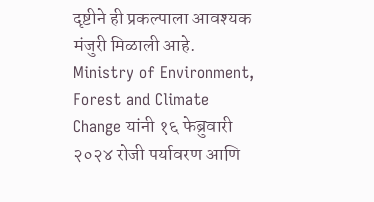दृष्टीने ही प्रकल्पाला आवश्यक मंजुरी मिळाली आहे. Ministry of Environment, Forest and Climate Change यांनी १६ फेब्रुवारी २०२४ रोजी पर्यावरण आणि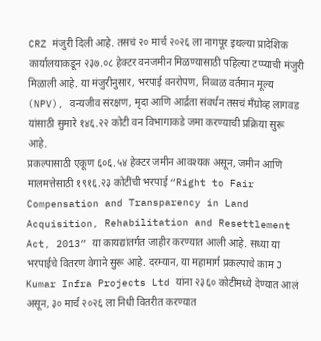CRZ मंजुरी दिली आहे. तसचं २० मार्च २०२६ ला नागपूर इथल्या प्रादेशिक कार्यालयाकडून २३७.०८ हेक्टर वनजमीन मिळण्यासाठी पहिल्या टप्प्याची मंजुरी मिळाली आहे. या मंजुरीनुसार, भरपाई वनरोपण, निव्वळ वर्तमान मूल्य (NPV), वन्यजीव संरक्षण, मृदा आणि आर्द्रता संवर्धन तसचं मॅंग्रोव्ह लागवड यांसाठी सुमारे १४६.२२ कोटी वन विभागाकडे जमा करण्याची प्रक्रिया सुरू आहे.
प्रकल्पासाठी एकूण ६०६.५४ हेक्टर जमीन आवश्यक असून, जमीन आणि मालमत्तेसाठी १९१६.२३ कोटींची भरपाई “Right to Fair Compensation and Transparency in Land Acquisition, Rehabilitation and Resettlement Act, 2013” या कायद्यांतर्गत जाहीर करण्यात आली आहे. सध्या या भरपाईचे वितरण वेगाने सुरू आहे. दरम्यान, या महामार्ग प्रकल्पाचे काम J Kumar Infra Projects Ltd यांना २३६० कोटींमध्ये देण्यात आलं असून, ३० मार्च २०२६ ला निधी वितरीत करण्यात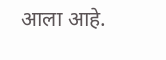आला आहे.